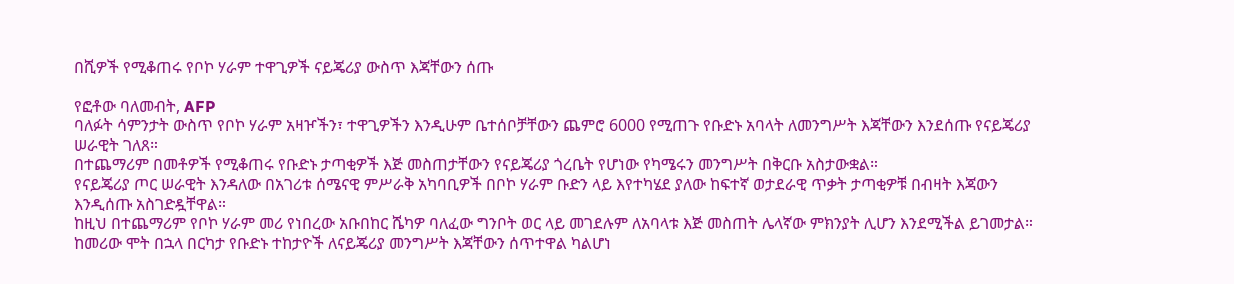በሺዎች የሚቆጠሩ የቦኮ ሃራም ተዋጊዎች ናይጄሪያ ውስጥ እጃቸውን ሰጡ

የፎቶው ባለመብት, AFP
ባለፉት ሳምንታት ውስጥ የቦኮ ሃራም አዛዦችን፣ ተዋጊዎችን እንዲሁም ቤተሰቦቻቸውን ጨምሮ 6000 የሚጠጉ የቡድኑ አባላት ለመንግሥት እጃቸውን እንደሰጡ የናይጄሪያ ሠራዊት ገለጸ።
በተጨማሪም በመቶዎች የሚቆጠሩ የቡድኑ ታጣቂዎች እጅ መስጠታቸውን የናይጄሪያ ጎረቤት የሆነው የካሜሩን መንግሥት በቅርቡ አስታውቋል።
የናይጄሪያ ጦር ሠራዊት እንዳለው በአገሪቱ ሰሜናዊ ምሥራቅ አካባቢዎች በቦኮ ሃራም ቡድን ላይ እየተካሄደ ያለው ከፍተኛ ወታደራዊ ጥቃት ታጣቂዎቹ በብዛት እጃውን እንዲሰጡ አስገድዷቸዋል።
ከዚህ በተጨማሪም የቦኮ ሃራም መሪ የነበረው አቡበከር ሼካዎ ባለፈው ግንቦት ወር ላይ መገደሉም ለአባላቱ እጅ መስጠት ሌላኛው ምክንያት ሊሆን እንደሚችል ይገመታል።
ከመሪው ሞት በኋላ በርካታ የቡድኑ ተከታዮች ለናይጄሪያ መንግሥት እጃቸውን ሰጥተዋል ካልሆነ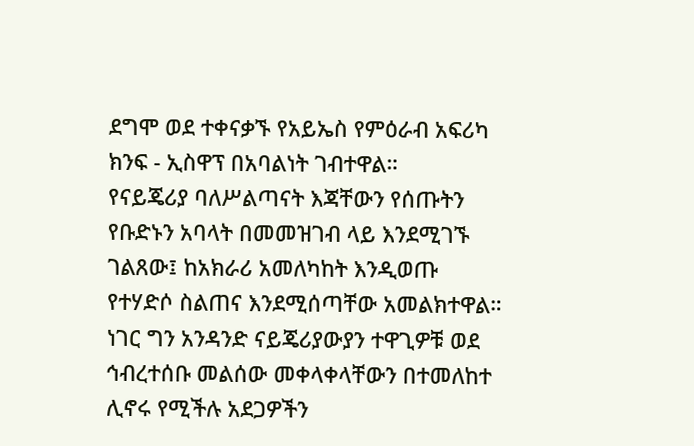ደግሞ ወደ ተቀናቃኙ የአይኤስ የምዕራብ አፍሪካ ክንፍ - ኢስዋፕ በአባልነት ገብተዋል።
የናይጄሪያ ባለሥልጣናት እጃቸውን የሰጡትን የቡድኑን አባላት በመመዝገብ ላይ እንደሚገኙ ገልጸው፤ ከአክራሪ አመለካከት እንዲወጡ የተሃድሶ ስልጠና እንደሚሰጣቸው አመልክተዋል።
ነገር ግን አንዳንድ ናይጄሪያውያን ተዋጊዎቹ ወደ ኅብረተሰቡ መልሰው መቀላቀላቸውን በተመለከተ ሊኖሩ የሚችሉ አደጋዎችን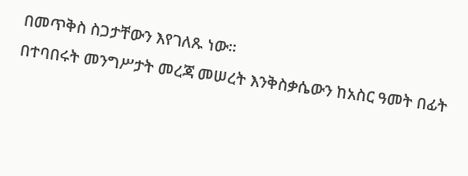በመጥቅስ ስጋታቸውን እየገለጹ ነው።
በተባበሩት መንግሥታት መረጃ መሠረት እንቅስቃሴውን ከአስር ዓመት በፊት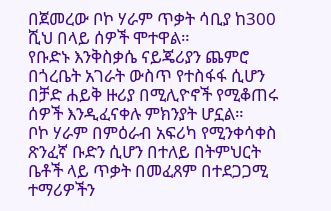በጀመረው ቦኮ ሃራም ጥቃት ሳቢያ ከ300 ሺህ በላይ ሰዎች ሞተዋል።
የቡድኑ እንቅስቃሴ ናይጄሪያን ጨምሮ በጎረቤት አገራት ውስጥ የተስፋፋ ሲሆን በቻድ ሐይቅ ዙሪያ በሚሊዮኖች የሚቆጠሩ ሰዎች እንዲፈናቀሉ ምክንያት ሆኗል።
ቦኮ ሃራም በምዕራብ አፍሪካ የሚንቀሳቀስ ጽንፈኛ ቡድን ሲሆን በተለይ በትምህርት ቤቶች ላይ ጥቃት በመፈጸም በተደጋጋሚ ተማሪዎችን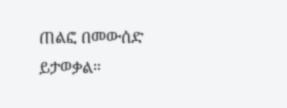ጠልፎ በመውሰድ ይታወቃል።